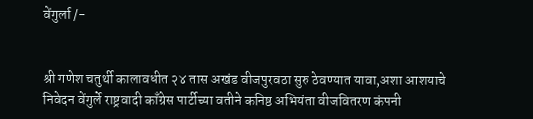वेंगुर्ला /-


श्री गणेश चतुर्थी कालावधीत २४ तास अखंड वीजपुरवठा सुरु ठेवण्यात यावा,अशा आशयाचे निवेदन वेंगुर्ले राष्ट्रवादी काँग्रेस पार्टीच्या वतीने कनिष्ठ अभियंता वीजवितरण कंपनी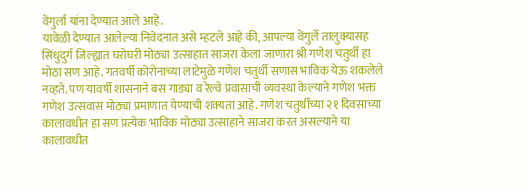वेंगुर्ला यांना देण्यात आले आहे.
यावेळी देण्यात आलेल्या निवेदनात असे म्हटले आहे की, आपल्या वेंगुर्ले तालुक्यासह सिंधुदुर्ग जिल्ह्यात घरोघरी मोठ्या उत्साहात साजरा केला जाणारा श्री गणेश चतुर्थी हा
मोठा सण आहे. गतवर्षी कोरोनाच्या लाटेमुळे गणेश चतुर्थी सणास भाविक येऊ शकलेले नव्हते. पण यावर्षी शासनाने बस गाड्या व रेल्वे प्रवासाची व्यवस्था केल्याने गणेश भक्त गणेश उत्सवास मोठ्या प्रमाणात येण्याची शक्यता आहे. गणेश चतुर्थीच्या २१ दिवसाच्या कालावधीत हा सण प्रत्येक भाविक मोठ्या उत्साहाने साजरा करत असल्याने या कालावधीत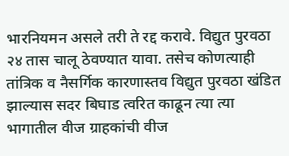भारनियमन असले तरी ते रद्द करावे. विद्युत पुरवठा २४ तास चालू ठेवण्यात यावा. तसेच कोणत्याही तांत्रिक व नैसर्गिक कारणास्तव विद्युत पुरवठा खंडित झाल्यास सदर बिघाड त्वरित काढून त्या त्या भागातील वीज ग्राहकांची वीज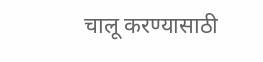चालू करण्यासाठी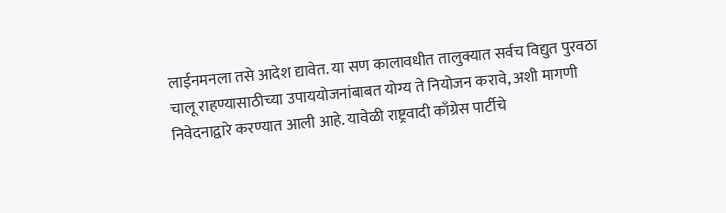लाईनमनला तसे आदेश द्यावेत. या सण कालावधीत तालुक्यात सर्वच विद्युत पुरवठा चालू राहण्यासाठीच्या उपाययोजनांबाबत योग्य ते नियोजन करावे, अशी मागणी निवेदनाद्वारे करण्यात आली आहे. यावेळी राष्ट्रवादी काँग्रेस पार्टीचे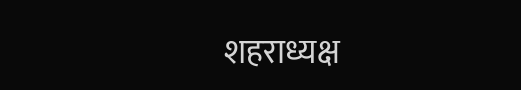शहराध्यक्ष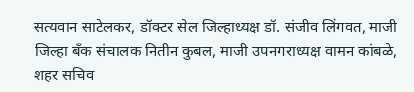सत्यवान साटेलकर, डॉक्टर सेल जिल्हाध्यक्ष डॉ. संजीव लिंगवत, माजी जिल्हा बँक संचालक नितीन कुबल, माजी उपनगराध्यक्ष वामन कांबळे, शहर सचिव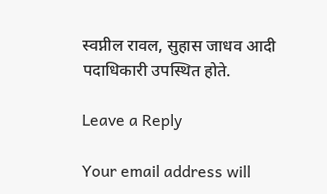स्वप्नील रावल, सुहास जाधव आदी पदाधिकारी उपस्थित होते.

Leave a Reply

Your email address will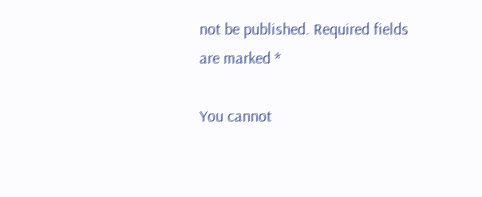not be published. Required fields are marked *

You cannot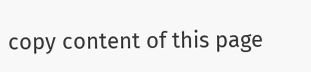copy content of this page